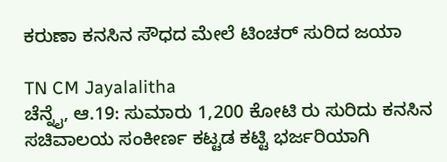ಕರುಣಾ ಕನಸಿನ ಸೌಧದ ಮೇಲೆ ಟಿಂಚರ್ ಸುರಿದ ಜಯಾ

TN CM Jayalalitha
ಚೆನ್ನೈ, ಆ.19: ಸುಮಾರು 1,200 ಕೋಟಿ ರು ಸುರಿದು ಕನಸಿನ ಸಚಿವಾಲಯ ಸಂಕೀರ್ಣ ಕಟ್ಟಡ ಕಟ್ಟಿ ಭರ್ಜರಿಯಾಗಿ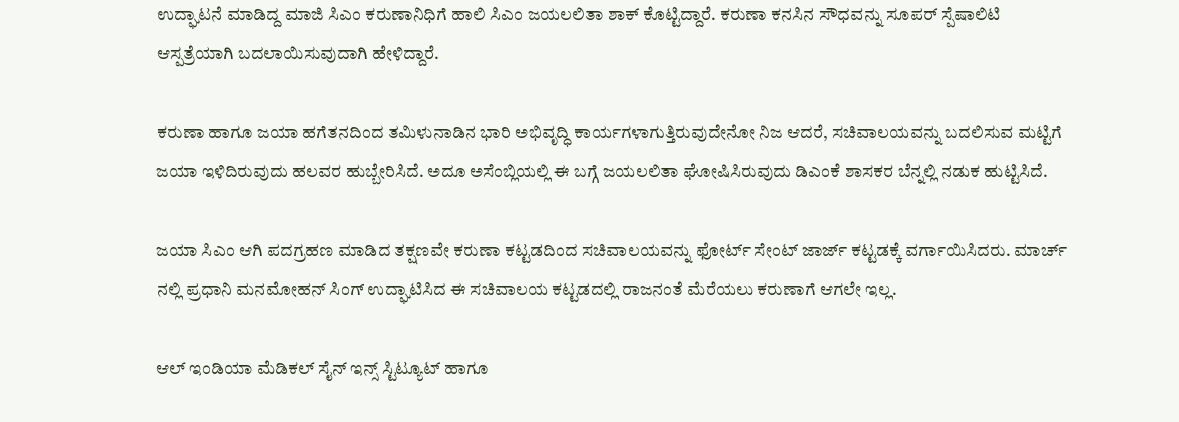ಉದ್ಘಾಟನೆ ಮಾಡಿದ್ದ ಮಾಜಿ ಸಿಎಂ ಕರುಣಾನಿಧಿಗೆ ಹಾಲಿ ಸಿಎಂ ಜಯಲಲಿತಾ ಶಾಕ್ ಕೊಟ್ಟಿದ್ದಾರೆ. ಕರುಣಾ ಕನಸಿನ ಸೌಧವನ್ನು ಸೂಪರ್ ಸ್ಪೆಷಾಲಿಟಿ ಆಸ್ಪತ್ರೆಯಾಗಿ ಬದಲಾಯಿಸುವುದಾಗಿ ಹೇಳಿದ್ದಾರೆ.

ಕರುಣಾ ಹಾಗೂ ಜಯಾ ಹಗೆತನದಿಂದ ತಮಿಳುನಾಡಿನ ಭಾರಿ ಅಭಿವೃದ್ಧಿ ಕಾರ್ಯಗಳಾಗುತ್ತಿರುವುದೇನೋ ನಿಜ ಆದರೆ, ಸಚಿವಾಲಯವನ್ನು ಬದಲಿಸುವ ಮಟ್ಟಿಗೆ ಜಯಾ ಇಳಿದಿರುವುದು ಹಲವರ ಹುಬ್ಬೇರಿಸಿದೆ. ಅದೂ ಅಸೆಂಬ್ಲಿಯಲ್ಲಿ ಈ ಬಗ್ಗೆ ಜಯಲಲಿತಾ ಘೋಷಿಸಿರುವುದು ಡಿಎಂಕೆ ಶಾಸಕರ ಬೆನ್ನಲ್ಲಿ ನಡುಕ ಹುಟ್ಟಿಸಿದೆ.

ಜಯಾ ಸಿಎಂ ಆಗಿ ಪದಗ್ರಹಣ ಮಾಡಿದ ತಕ್ಷಣವೇ ಕರುಣಾ ಕಟ್ಟಡದಿಂದ ಸಚಿವಾಲಯವನ್ನು ಫೋರ್ಟ್ ಸೇಂಟ್ ಜಾರ್ಜ್ ಕಟ್ಟಡಕ್ಕೆ ವರ್ಗಾಯಿಸಿದರು. ಮಾರ್ಚ್ ನಲ್ಲಿ ಪ್ರಧಾನಿ ಮನಮೋಹನ್ ಸಿಂಗ್ ಉದ್ಘಾಟಿಸಿದ ಈ ಸಚಿವಾಲಯ ಕಟ್ಟಡದಲ್ಲಿ ರಾಜನಂತೆ ಮೆರೆಯಲು ಕರುಣಾಗೆ ಆಗಲೇ ಇಲ್ಲ.

ಆಲ್ ಇಂಡಿಯಾ ಮೆಡಿಕಲ್ ಸೈನ್ ಇನ್ಸ್ ಸ್ಟಿಟ್ಯೂಟ್ ಹಾಗೂ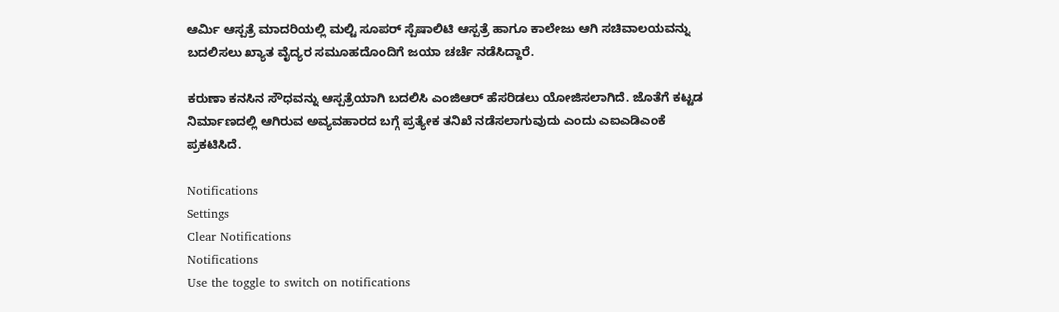ಆರ್ಮಿ ಆಸ್ಪತ್ರೆ ಮಾದರಿಯಲ್ಲಿ ಮಲ್ಟಿ ಸೂಪರ್ ಸ್ಪೆಷಾಲಿಟಿ ಆಸ್ಪತ್ರೆ ಹಾಗೂ ಕಾಲೇಜು ಆಗಿ ಸಚಿವಾಲಯವನ್ನು ಬದಲಿಸಲು ಖ್ಯಾತ ವೈದ್ಯರ ಸಮೂಹದೊಂದಿಗೆ ಜಯಾ ಚರ್ಚೆ ನಡೆಸಿದ್ದಾರೆ.

ಕರುಣಾ ಕನಸಿನ ಸೌಧವನ್ನು ಆಸ್ಪತ್ರೆಯಾಗಿ ಬದಲಿಸಿ ಎಂಜಿಆರ್ ಹೆಸರಿಡಲು ಯೋಜಿಸಲಾಗಿದೆ. ಜೊತೆಗೆ ಕಟ್ಟಡ ನಿರ್ಮಾಣದಲ್ಲಿ ಆಗಿರುವ ಅವ್ಯವಹಾರದ ಬಗ್ಗೆ ಪ್ರತ್ಯೇಕ ತನಿಖೆ ನಡೆಸಲಾಗುವುದು ಎಂದು ಎಐಎಡಿಎಂಕೆ ಪ್ರಕಟಿಸಿದೆ.

Notifications
Settings
Clear Notifications
Notifications
Use the toggle to switch on notifications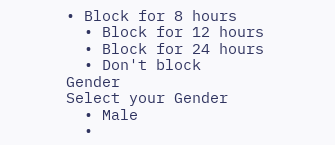• Block for 8 hours
  • Block for 12 hours
  • Block for 24 hours
  • Don't block
Gender
Select your Gender
  • Male
  •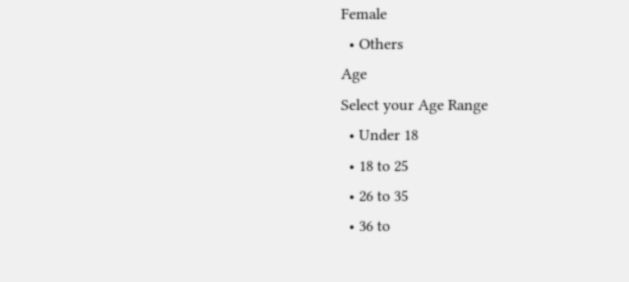Female
  • Others
Age
Select your Age Range
  • Under 18
  • 18 to 25
  • 26 to 35
  • 36 to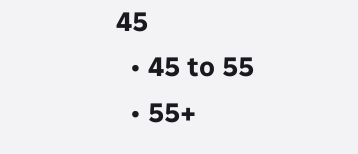45
  • 45 to 55
  • 55+